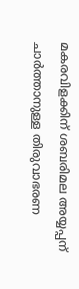മകരവിളക്കിന് ശബരിമല അയ്യപ്പന് ചാര്‍ത്താനുള്ള തിരുവാഭരണ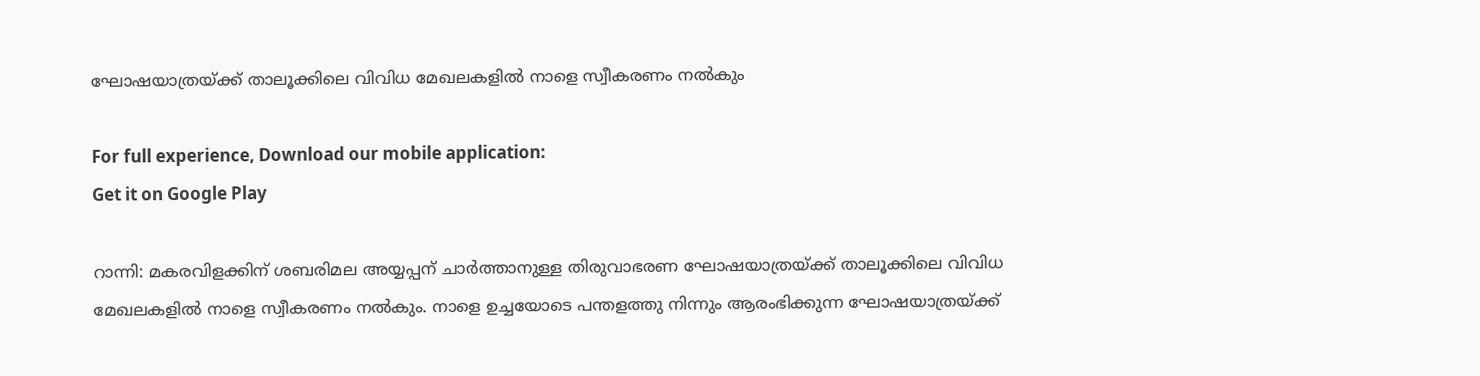ഘോഷയാത്രയ്ക്ക് താലൂക്കിലെ വിവിധ മേഖലകളില്‍ നാളെ സ്വീകരണം നല്‍കും

For full experience, Download our mobile application:
Get it on Google Play

റാന്നി: മകരവിളക്കിന് ശബരിമല അയ്യപ്പന് ചാര്‍ത്താനുള്ള തിരുവാഭരണ ഘോഷയാത്രയ്ക്ക് താലൂക്കിലെ വിവിധ മേഖലകളില്‍ നാളെ സ്വീകരണം നല്‍കും. നാളെ ഉച്ചയോടെ പന്തളത്തു നിന്നും ആരംഭിക്കുന്ന ഘോഷയാത്രയ്ക്ക്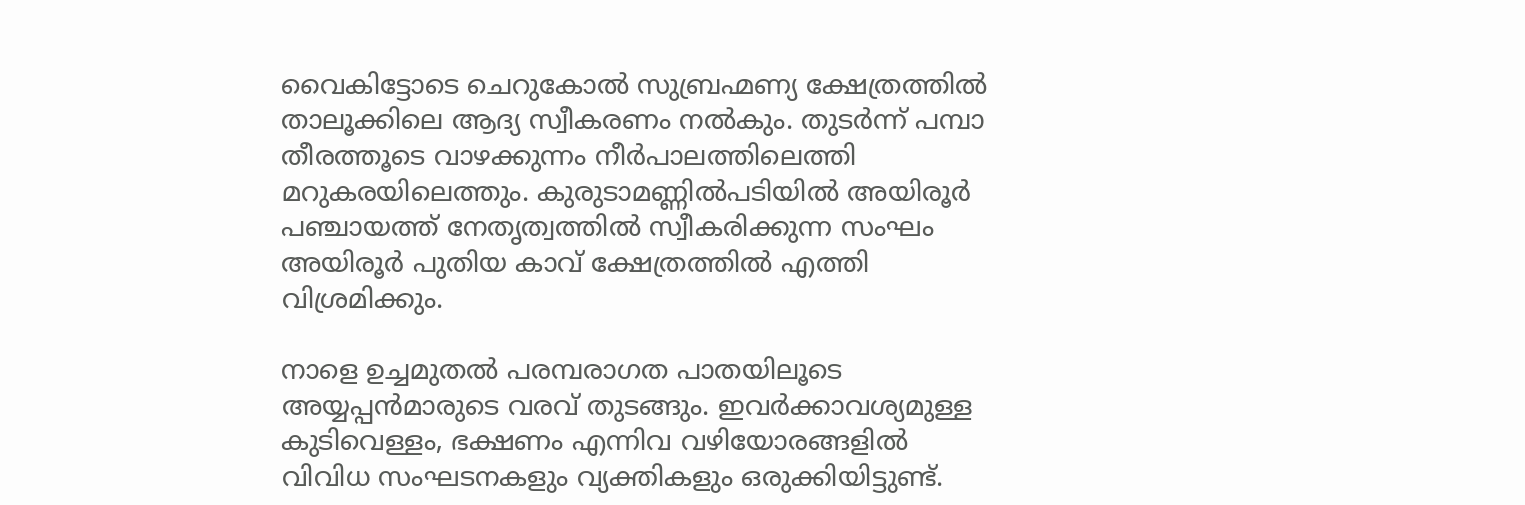വൈകിട്ടോടെ ചെറുകോല്‍ സുബ്രഹ്മണ്യ ക്ഷേത്രത്തില്‍ താലൂക്കിലെ ആദ്യ സ്വീകരണം നല്‍കും. തുടര്‍ന്ന് പമ്പാ തീരത്തൂടെ വാഴക്കുന്നം നീര്‍പാലത്തിലെത്തി മറുകരയിലെത്തും. കുരുടാമണ്ണില്‍പടിയില്‍ അയിരൂര്‍ പഞ്ചായത്ത് നേതൃത്വത്തില്‍ സ്വീകരിക്കുന്ന സംഘം അയിരൂര്‍ പുതിയ കാവ് ക്ഷേത്രത്തില്‍ എത്തി വിശ്രമിക്കും.

നാളെ ഉച്ചമുതല്‍ പരമ്പരാഗത പാതയിലൂടെ അയ്യപ്പന്‍മാരുടെ വരവ് തുടങ്ങും. ഇവര്‍ക്കാവശ്യമുള്ള കുടിവെള്ളം, ഭക്ഷണം എന്നിവ വഴിയോരങ്ങളില്‍ വിവിധ സംഘടനകളും വ്യക്തികളും ഒരുക്കിയിട്ടുണ്ട്.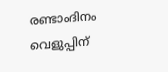രണ്ടാംദിനം വെളുപ്പിന്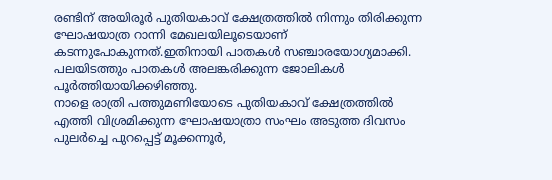രണ്ടിന് അയിരൂര്‍ പുതിയകാവ് ക്ഷേത്രത്തില്‍ നിന്നും തിരിക്കുന്ന ഘോഷയാത്ര റാന്നി മേഖലയിലൂടെയാണ് കടന്നുപോകുന്നത്.ഇതിനായി പാതകള്‍ സഞ്ചാരയോഗ്യമാക്കി. പലയിടത്തും പാതകള്‍ അലങ്കരിക്കുന്ന ജോലികള്‍ പൂര്‍ത്തിയായിക്കഴിഞ്ഞു.
നാളെ രാത്രി പത്തുമണിയോടെ പുതിയകാവ് ക്ഷേത്രത്തില്‍ എത്തി വിശ്രമിക്കുന്ന ഘോഷയാത്രാ സംഘം അടുത്ത ദിവസം പുലര്‍ച്ചെ പുറപ്പെട്ട് മൂക്കന്നൂര്‍,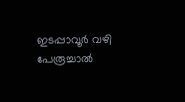ഇടപ്പാവൂര്‍ വഴി പേരൂച്ചാല്‍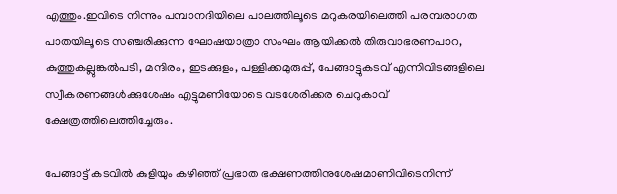എത്തും.ഇവിടെ നിന്നും പമ്പാനദിയിലെ പാലത്തിലൂടെ മറുകരയിലെത്തി പരമ്പരാഗത പാതയിലൂടെ സഞ്ചരിക്കുന്ന ഘോഷയാത്രാ സംഘം ആയിക്കല്‍ തിരുവാഭരണപാറ, കുത്തുകല്ലുങ്കല്‍പടി, മന്ദിരം, ഇടക്കുളം, പള്ളിക്കമുരുപ്പ്, പേങ്ങാട്ടുകടവ് എന്നിവിടങ്ങളിലെ സ്വീകരണങ്ങള്‍ക്കുശേഷം എട്ടുമണിയോടെ വടശേരിക്കര ചെറുകാവ് ക്ഷേത്രത്തിലെത്തിച്ചേരും.

പേങ്ങാട്ട് കടവില്‍ കുളിയും കഴിഞ്ഞ് പ്രഭാത ഭക്ഷണത്തിനുശേഷമാണിവിടെനിന്ന്‌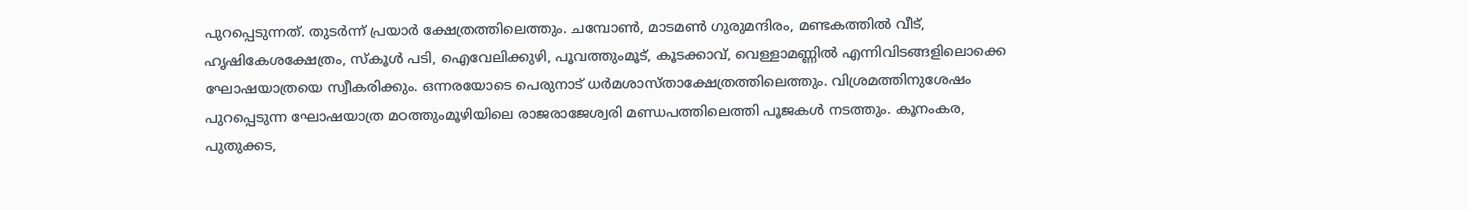പുറപ്പെടുന്നത്. തുടര്‍ന്ന് പ്രയാര്‍ ക്ഷേത്രത്തിലെത്തും. ചമ്പോൺ, മാടമണ്‍ ഗുരുമന്ദിരം, മണ്ടകത്തില്‍ വീട്, ഹൃഷികേശക്ഷേത്രം, സ്‌കൂള്‍ പടി, ഐവേലിക്കുഴി, പൂവത്തുംമൂട്, കൂടക്കാവ്, വെള്ളാമണ്ണില്‍ എന്നിവിടങ്ങളിലൊക്കെ ഘോഷയാത്രയെ സ്വീകരിക്കും. ഒന്നരയോടെ പെരുനാട് ധര്‍മശാസ്താക്ഷേത്രത്തിലെത്തും. വിശ്രമത്തിനുശേഷം പുറപ്പെടുന്ന ഘോഷയാത്ര മഠത്തുംമൂഴിയിലെ രാജരാജേശ്വരി മണ്ഡപത്തിലെത്തി പൂജകള്‍ നടത്തും. കൂനംകര, പുതുക്കട,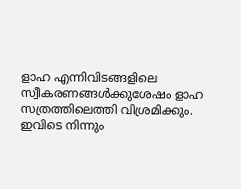ളാഹ എന്നിവിടങ്ങളിലെ സ്വീകരണങ്ങള്‍ക്കുശേഷം ളാഹ സത്രത്തിലെത്തി വിശ്രമിക്കും. ഇവിടെ നിന്നും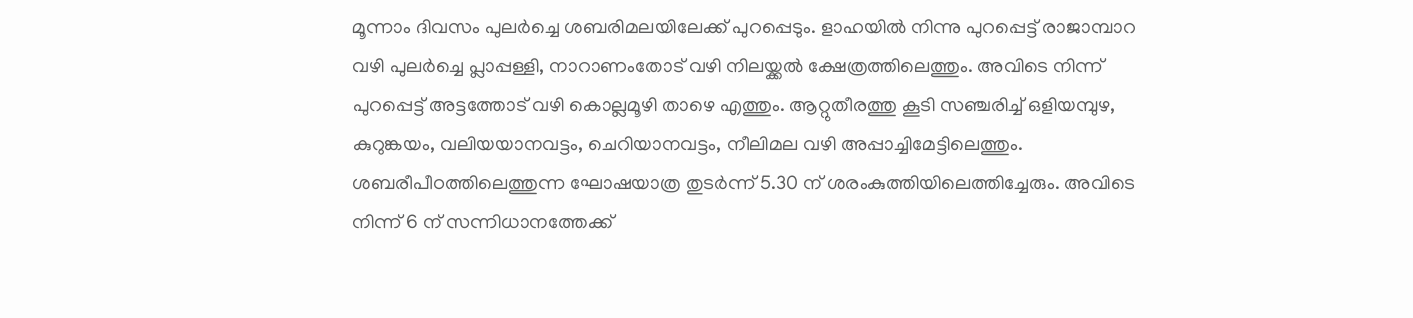മൂന്നാം ദിവസം പുലര്‍ച്ചെ ശബരിമലയിലേക്ക് പുറപ്പെടും. ളാഹയിൽ നിന്നു പുറപ്പെട്ട് രാജാമ്പാറ വഴി പുലർച്ചെ പ്ലാപ്പള്ളി, നാറാണംതോട് വഴി നിലയ്ക്കൽ ക്ഷേത്രത്തിലെത്തും. അവിടെ നിന്ന് പുറപ്പെട്ട് അട്ടത്തോട് വഴി കൊല്ലമൂഴി താഴെ എത്തും. ആറ്റുതീരത്തു കൂടി സഞ്ചരിച്ച് ഒളിയമ്പുഴ, കുറുങ്കയം, വലിയയാനവട്ടം, ചെറിയാനവട്ടം, നീലിമല വഴി അപ്പാച്ചിമേട്ടിലെത്തും. ശബരീപീഠത്തിലെത്തുന്ന ഘോഷയാത്ര തുടർന്ന് 5.30 ന് ശരംകുത്തിയിലെത്തിച്ചേരും. അവിടെ നിന്ന് 6 ന് സന്നിധാനത്തേക്ക്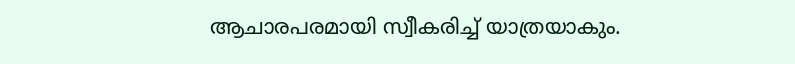ആചാരപരമായി സ്വീകരിച്ച് യാത്രയാകും.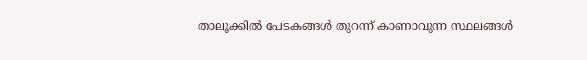താലൂക്കില്‍ പേടകങ്ങള്‍ തുറന്ന് കാണാവുന്ന സ്ഥലങ്ങള്‍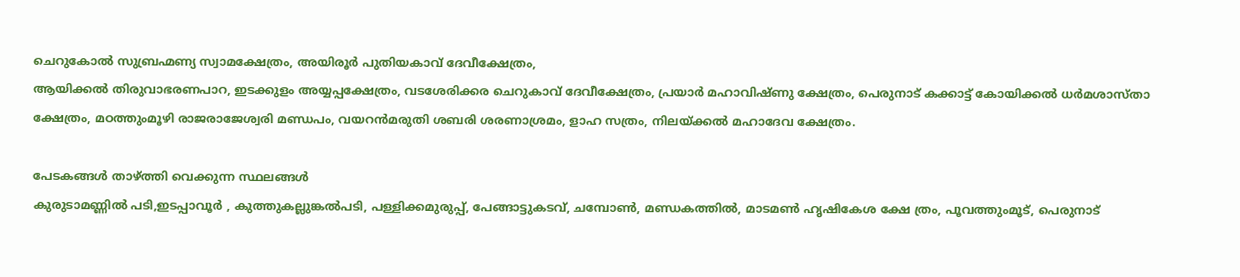ചെറുകോല്‍ സുബ്രഹ്മണ്യ സ്വാമക്ഷേത്രം, അയിരൂര്‍ പുതിയകാവ് ദേവീക്ഷേത്രം,
ആയിക്കൽ തിരുവാഭരണപാറ, ഇടക്കുളം അയ്യപ്പക്ഷേത്രം, വടശേരിക്കര ചെറുകാവ് ദേവീക്ഷേത്രം, പ്രയാർ മഹാവിഷ്ണു ക്ഷേത്രം, പെരുനാട് കക്കാട്ട് കോയിക്കൽ ധർമശാസ്താ ക്ഷേത്രം, മഠത്തുംമൂഴി രാജരാജേശ്വരി മണ്ഡപം, വയറൻമരുതി ശബരി ശരണാശ്രമം, ളാഹ സത്രം, നിലയ്ക്കൽ മഹാദേവ ക്ഷേത്രം.

പേടകങ്ങള്‍ താഴ്ത്തി വെക്കുന്ന സ്ഥലങ്ങള്‍
കുരുടാമണ്ണില്‍ പടി,ഇടപ്പാവൂർ , കുത്തുകല്ലുങ്കൽപടി, പള്ളിക്കമുരുപ്പ്, പേങ്ങാട്ടുകടവ്, ചമ്പോൺ, മണ്ഡകത്തിൽ, മാടമൺ ഹൃഷികേശ ക്ഷേ ത്രം, പൂവത്തുംമൂട്, പെരുനാട്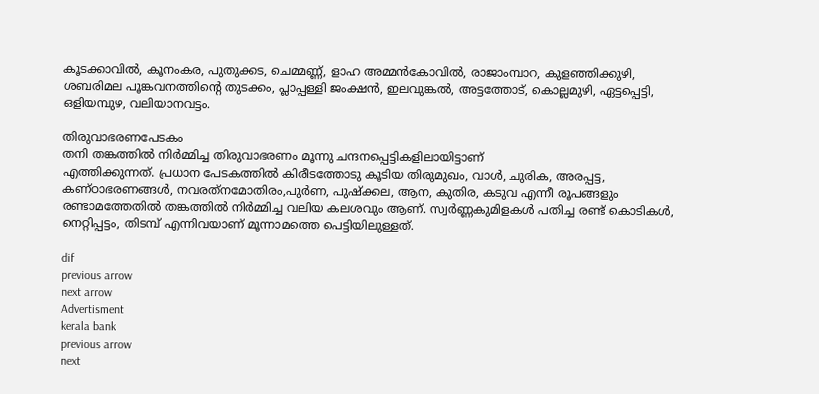കൂടക്കാവിൽ, കൂനംകര, പുതുക്കട, ചെമ്മണ്ണ്, ളാഹ അമ്മൻകോവിൽ, രാജാംമ്പാറ, കുളഞ്ഞിക്കുഴി, ശബരിമല പൂങ്കവനത്തിന്റെ തുടക്കം, പ്ലാപ്പള്ളി ജംക്ഷൻ, ഇലവുങ്കൽ, അട്ടത്തോട്, കൊല്ലമുഴി, ഏട്ടപ്പെട്ടി, ഒളിയമ്പുഴ, വലിയാനവട്ടം.

തിരുവാഭരണപേടകം
തനി തങ്കത്തില്‍ നിര്‍മ്മിച്ച തിരുവാഭരണം മൂന്നു ചന്ദനപ്പെട്ടികളിലായിട്ടാണ്‌
എത്തിക്കുന്നത്‌. പ്രധാന പേടകത്തില്‍ കിരീടത്തോടു കൂടിയ തിരുമുഖം, വാള്‍, ചുരിക, അരപ്പട്ട, കണ്‌ഠാഭരണങ്ങള്‍, നവരത്‌നമോതിരം,പുര്‍ണ, പുഷ്‌ക്കല, ആന, കുതിര, കടുവ എന്നീ രൂപങ്ങളും രണ്ടാമത്തേതില്‍ തങ്കത്തില്‍ നിര്‍മ്മിച്ച വലിയ കലശവും ആണ്‌. സ്വര്‍ണ്ണകുമിളകള്‍ പതിച്ച രണ്ട്‌ കൊടികള്‍, നെറ്റിപ്പട്ടം, തിടമ്പ്‍ എന്നിവയാണ്‌ മൂന്നാമത്തെ പെട്ടിയിലുള്ളത്‌.

dif
previous arrow
next arrow
Advertisment
kerala bank
previous arrow
next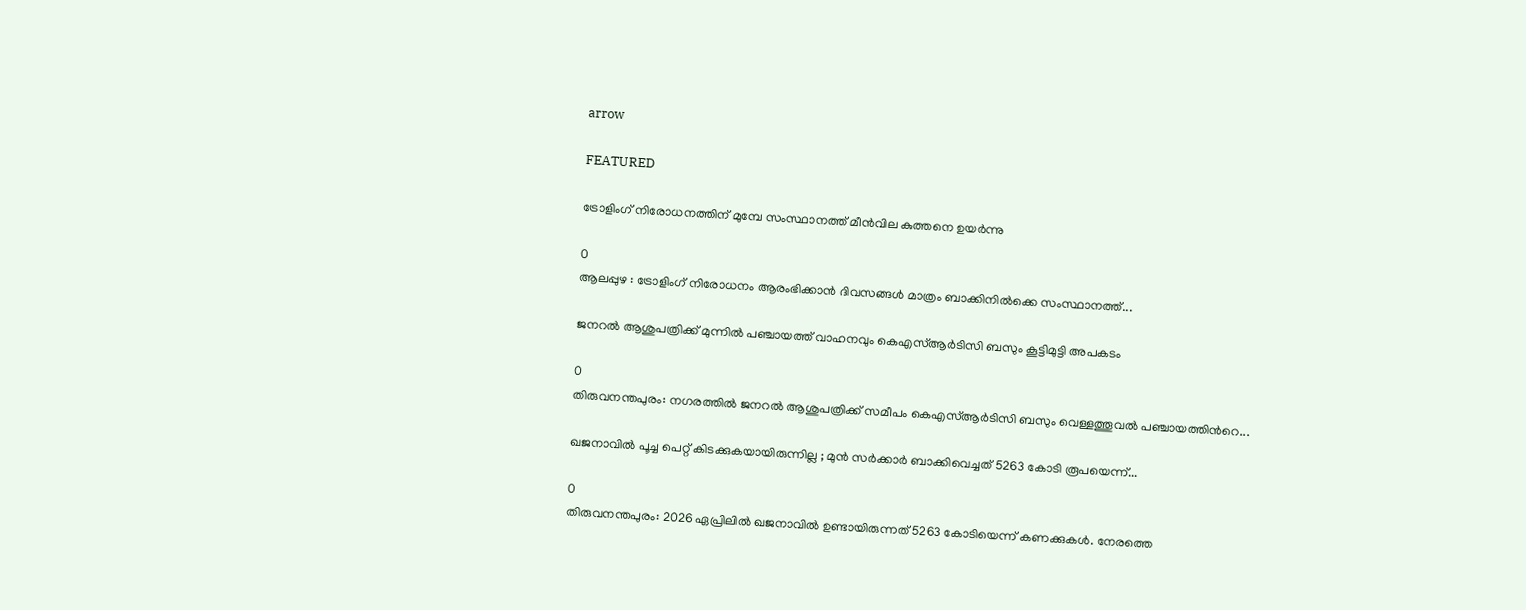arrow

FEATURED

ട്രോളിംഗ് നിരോധനത്തിന് മുമ്പേ സംസ്ഥാനത്ത് മീന്‍വില കുത്തനെ ഉയര്‍ന്നു

0
ആലപ്പുഴ : ട്രോളിംഗ് നിരോധനം ആരംഭിക്കാന്‍ ദിവസങ്ങള്‍ മാത്രം ബാക്കിനില്‍ക്കെ സംസ്ഥാനത്ത്...

ജനറൽ ആശുപത്രിക്ക് മുന്നിൽ പഞ്ചായത്ത് വാഹനവും കെഎസ്ആർടിസി ബസും കൂട്ടിമുട്ടി അപകടം

0
തിരുവനന്തപുരം: നഗരത്തിൽ ജനറൽ ആശുപത്രിക്ക് സമീപം കെഎസ്ആർടിസി ബസും വെള്ളത്തൂവൽ പഞ്ചായത്തിന്‍റെ...

ഖജനാവിൽ പൂച്ച പെറ്റ് കിടക്കുകയായിരുന്നില്ല ; മുൻ സർക്കാർ ബാക്കിവെച്ചത് 5263 കോടി രൂപയെന്ന്...

0
തിരുവനന്തപുരം: 2026 ഏപ്രിലിൽ ഖജനാവിൽ ഉണ്ടായിരുന്നത് 5263 കോടിയെന്ന് കണക്കുകൾ. നേരത്തെ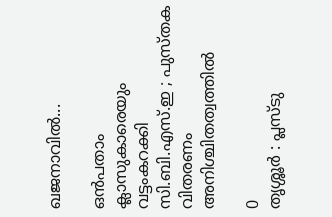ഖജനാവിൽ...

ഒൻപതാം ക്ലാസുകാരെയും വട്ടംകറക്കി സി.ബി.എസ്.ഇ ; പുസ്തക വിതരണം അനിശ്ചിതത്വത്തിൽ

0
തൃശ്ശൂർ : പ്ലസ്ടു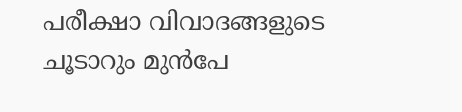പരീക്ഷാ വിവാദങ്ങളുടെ ചൂടാറും മുൻപേ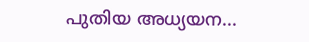പുതിയ അധ്യയന...